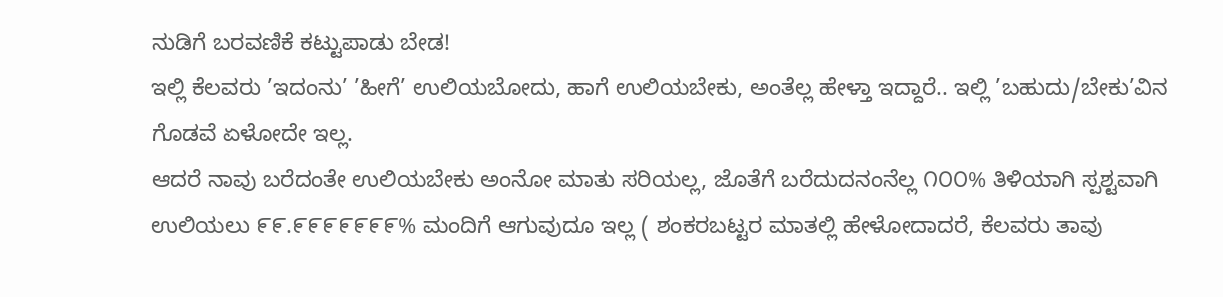ನುಡಿಗೆ ಬರವಣಿಕೆ ಕಟ್ಟುಪಾಡು ಬೇಡ!
ಇಲ್ಲಿ ಕೆಲವರು ’ಇದಂನು’ ’ಹೀಗೆ’ ಉಲಿಯಬೋದು, ಹಾಗೆ ಉಲಿಯಬೇಕು, ಅಂತೆಲ್ಲ ಹೇಳ್ತಾ ಇದ್ದಾರೆ.. ಇಲ್ಲಿ ’ಬಹುದು/ಬೇಕು’ವಿನ ಗೊಡವೆ ಏಳೋದೇ ಇಲ್ಲ.
ಆದರೆ ನಾವು ಬರೆದಂತೇ ಉಲಿಯಬೇಕು ಅಂನೋ ಮಾತು ಸರಿಯಲ್ಲ, ಜೊತೆಗೆ ಬರೆದುದನಂನೆಲ್ಲ ೧೦೦% ತಿಳಿಯಾಗಿ ಸ್ಪಶ್ಟವಾಗಿ ಉಲಿಯಲು ೯೯.೯೯೯೯೯೯೯% ಮಂದಿಗೆ ಆಗುವುದೂ ಇಲ್ಲ ( ಶಂಕರಬಟ್ಟರ ಮಾತಲ್ಲಿ ಹೇಳೋದಾದರೆ, ಕೆಲವರು ತಾವು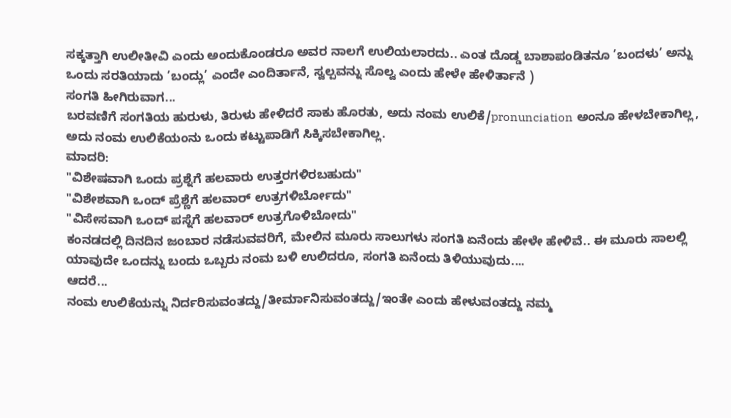ಸಕ್ಕತ್ತಾಗಿ ಉಲೀತೀವಿ ಎಂದು ಅಂದುಕೊಂಡರೂ ಅವರ ನಾಲಗೆ ಉಲಿಯಲಾರದು.. ಎಂತ ದೊಡ್ಡ ಬಾಶಾಪಂಡಿತನೂ ’ಬಂದಳು’ ಅನ್ನು ಒಂದು ಸರತಿಯಾದು ’ಬಂದ್ಲು’ ಎಂದೇ ಎಂದಿರ್ತಾನೆ, ಸ್ವಲ್ಪವನ್ನು ಸೊಲ್ವ ಎಂದು ಹೇಳೇ ಹೇಳಿರ್ತಾನೆ )
ಸಂಗತಿ ಹೀಗಿರುವಾಗ...
ಬರವಣಿಗೆ ಸಂಗತಿಯ ಹುರುಳು, ತಿರುಳು ಹೇಳಿದರೆ ಸಾಕು ಹೊರತು, ಅದು ನಂಮ ಉಲಿಕೆ/pronunciation ಅಂನೂ ಹೇಳಬೇಕಾಗಿಲ್ಲ, ಅದು ನಂಮ ಉಲಿಕೆಯಂನು ಒಂದು ಕಟ್ಟುಪಾಡಿಗೆ ಸಿಕ್ಕಿಸಬೇಕಾಗಿಲ್ಲ.
ಮಾದರಿ:
"ವಿಶೇಷವಾಗಿ ಒಂದು ಪ್ರಶ್ನೆಗೆ ಹಲವಾರು ಉತ್ತರಗಳಿರಬಹುದು"
"ವಿಶೇಶವಾಗಿ ಒಂದ್ ಪ್ರೆಶ್ಣೆಗೆ ಹಲವಾರ್ ಉತ್ರಗಳಿರ್ಬೋದು"
"ವಿಸೇಸವಾಗಿ ಒಂದ್ ಪಸ್ನೆಗೆ ಹಲವಾರ್ ಉತ್ರಗೊಳಿಬೋದು"
ಕಂನಡದಲ್ಲಿ ದಿನದಿನ ಜಂಬಾರ ನಡೆಸುವವರಿಗೆ, ಮೇಲಿನ ಮೂರು ಸಾಲುಗಳು ಸಂಗತಿ ಏನೆಂದು ಹೇಳೇ ಹೇಳಿವೆ.. ಈ ಮೂರು ಸಾಲಲ್ಲಿ ಯಾವುದೇ ಒಂದನ್ನು ಬಂದು ಒಬ್ಬರು ನಂಮ ಬಳಿ ಉಲಿದರೂ, ಸಂಗತಿ ಏನೆಂದು ತಿಳಿಯುವುದು....
ಆದರೆ...
ನಂಮ ಉಲಿಕೆಯನ್ನು ನಿರ್ದರಿಸುವಂತದ್ದು/ತೀರ್ಮಾನಿಸುವಂತದ್ದು/ಇಂತೇ ಎಂದು ಹೇಳುವಂತದ್ದು ನಮ್ಮ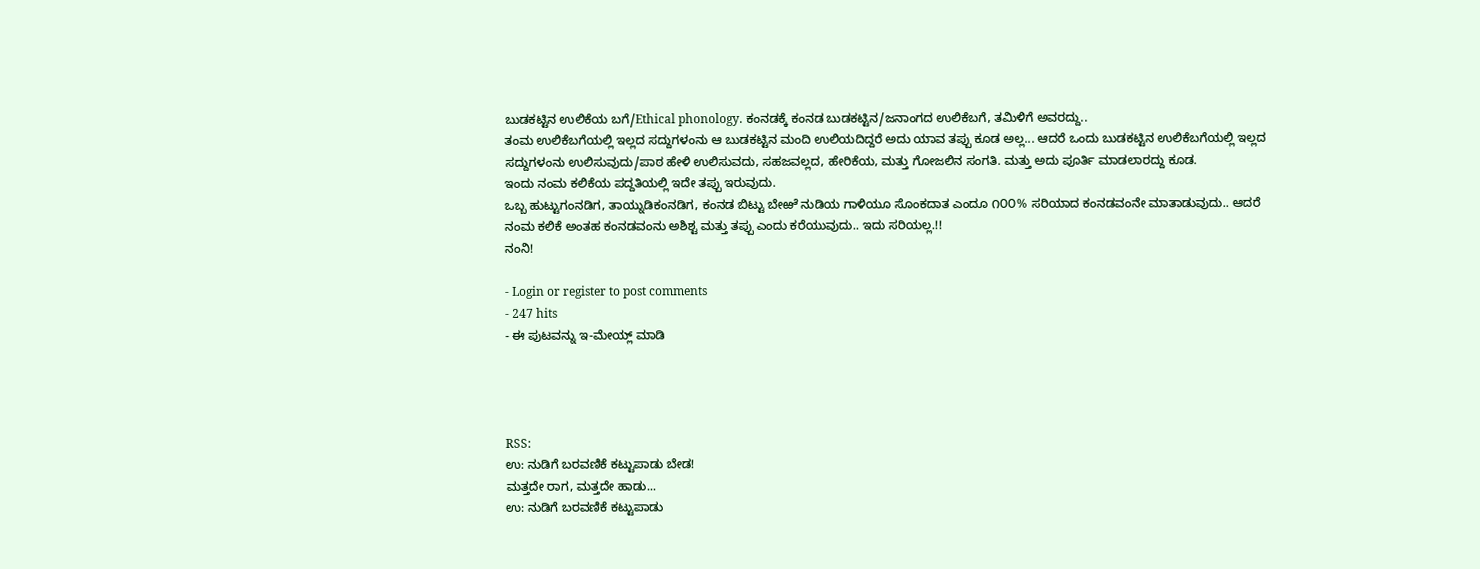ಬುಡಕಟ್ಟಿನ ಉಲಿಕೆಯ ಬಗೆ/Ethical phonology. ಕಂನಡಕ್ಕೆ ಕಂನಡ ಬುಡಕಟ್ಟಿನ/ಜನಾಂಗದ ಉಲಿಕೆಬಗೆ, ತಮಿಳಿಗೆ ಅವರದ್ದು..
ತಂಮ ಉಲಿಕೆಬಗೆಯಲ್ಲಿ ಇಲ್ಲದ ಸದ್ದುಗಳಂನು ಆ ಬುಡಕಟ್ಟಿನ ಮಂದಿ ಉಲಿಯದಿದ್ದರೆ ಅದು ಯಾವ ತಪ್ಪು ಕೂಡ ಅಲ್ಲ... ಆದರೆ ಒಂದು ಬುಡಕಟ್ಟಿನ ಉಲಿಕೆಬಗೆಯಲ್ಲಿ ಇಲ್ಲದ ಸದ್ದುಗಳಂನು ಉಲಿಸುವುದು/ಪಾಠ ಹೇಳಿ ಉಲಿಸುವದು, ಸಹಜವಲ್ಲದ, ಹೇರಿಕೆಯ, ಮತ್ತು ಗೋಜಲಿನ ಸಂಗತಿ. ಮತ್ತು ಅದು ಪೂರ್ತಿ ಮಾಡಲಾರದ್ದು ಕೂಡ.
ಇಂದು ನಂಮ ಕಲಿಕೆಯ ಪದ್ದತಿಯಲ್ಲಿ ಇದೇ ತಪ್ಪು ಇರುವುದು.
ಒಬ್ಬ ಹುಟ್ಟುಗಂನಡಿಗ, ತಾಯ್ನುಡಿಕಂನಡಿಗ, ಕಂನಡ ಬಿಟ್ಟು ಬೇಱೆ ನುಡಿಯ ಗಾಳಿಯೂ ಸೊಂಕದಾತ ಎಂದೂ ೧೦೦% ಸರಿಯಾದ ಕಂನಡವಂನೇ ಮಾತಾಡುವುದು.. ಆದರೆ ನಂಮ ಕಲಿಕೆ ಅಂತಹ ಕಂನಡವಂನು ಅಶಿಶ್ಟ ಮತ್ತು ತಪ್ಪು ಎಂದು ಕರೆಯುವುದು.. ಇದು ಸರಿಯಲ್ಲ.!!
ನಂನಿ!

- Login or register to post comments
- 247 hits
- ಈ ಪುಟವನ್ನು ಇ-ಮೇಯ್ಲ್ ಮಾಡಿ




RSS:
ಉ: ನುಡಿಗೆ ಬರವಣಿಕೆ ಕಟ್ಟುಪಾಡು ಬೇಡ!
ಮತ್ತದೇ ರಾಗ, ಮತ್ತದೇ ಹಾಡು...
ಉ: ನುಡಿಗೆ ಬರವಣಿಕೆ ಕಟ್ಟುಪಾಡು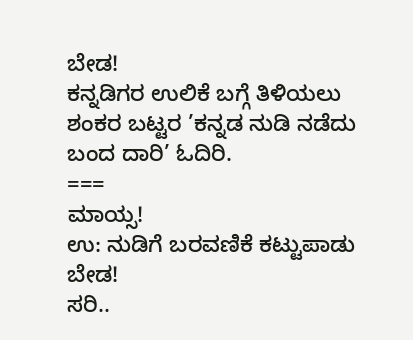ಬೇಡ!
ಕನ್ನಡಿಗರ ಉಲಿಕೆ ಬಗ್ಗೆ ತಿಳಿಯಲು ಶಂಕರ ಬಟ್ಟರ ’ಕನ್ನಡ ನುಡಿ ನಡೆದು ಬಂದ ದಾರಿ’ ಓದಿರಿ.
===
ಮಾಯ್ಸ!
ಉ: ನುಡಿಗೆ ಬರವಣಿಕೆ ಕಟ್ಟುಪಾಡು ಬೇಡ!
ಸರಿ..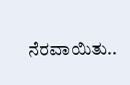ನೆರವಾಯಿತು..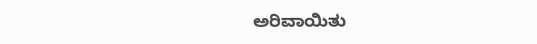ಅರಿವಾಯಿತು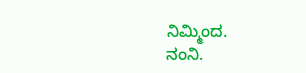ನಿಮ್ಮಿಂದ.
ನಂನಿ.